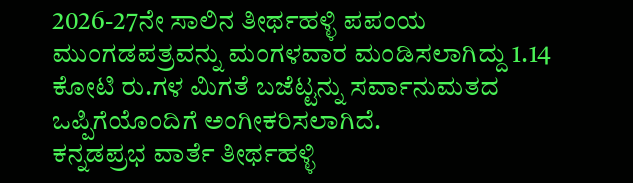2026-27ನೇ ಸಾಲಿನ ತೀರ್ಥಹಳ್ಳಿ ಪಪಂಯ ಮುಂಗಡಪತ್ರವನ್ನು ಮಂಗಳವಾರ ಮಂಡಿಸಲಾಗಿದ್ದು 1.14 ಕೋಟಿ ರು.ಗಳ ಮಿಗತೆ ಬಜೆಟ್ಟನ್ನು ಸರ್ವಾನುಮತದ ಒಪ್ಪಿಗೆಯೊಂದಿಗೆ ಅಂಗೀಕರಿಸಲಾಗಿದೆ.
ಕನ್ನಡಪ್ರಭ ವಾರ್ತೆ ತೀರ್ಥಹಳ್ಳಿ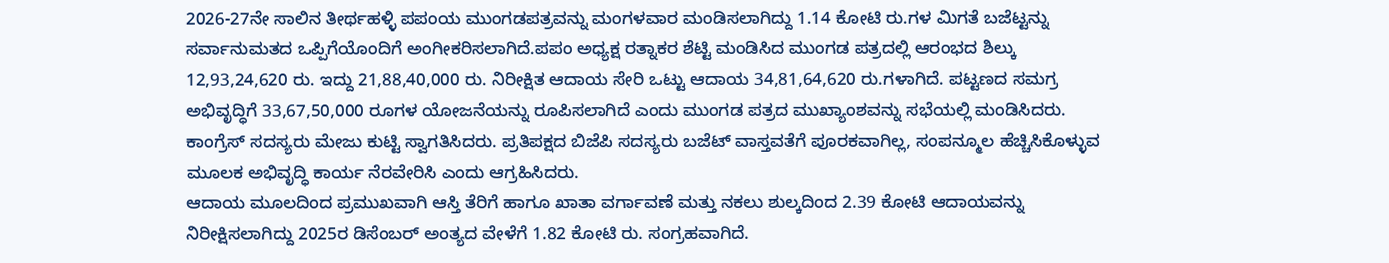2026-27ನೇ ಸಾಲಿನ ತೀರ್ಥಹಳ್ಳಿ ಪಪಂಯ ಮುಂಗಡಪತ್ರವನ್ನು ಮಂಗಳವಾರ ಮಂಡಿಸಲಾಗಿದ್ದು 1.14 ಕೋಟಿ ರು.ಗಳ ಮಿಗತೆ ಬಜೆಟ್ಟನ್ನು ಸರ್ವಾನುಮತದ ಒಪ್ಪಿಗೆಯೊಂದಿಗೆ ಅಂಗೀಕರಿಸಲಾಗಿದೆ.ಪಪಂ ಅಧ್ಯಕ್ಷ ರತ್ನಾಕರ ಶೆಟ್ಟಿ ಮಂಡಿಸಿದ ಮುಂಗಡ ಪತ್ರದಲ್ಲಿ ಆರಂಭದ ಶಿಲ್ಕು 12,93,24,620 ರು. ಇದ್ದು 21,88,40,000 ರು. ನಿರೀಕ್ಷಿತ ಆದಾಯ ಸೇರಿ ಒಟ್ಟು ಆದಾಯ 34,81,64,620 ರು.ಗಳಾಗಿದೆ. ಪಟ್ಟಣದ ಸಮಗ್ರ ಅಭಿವೃದ್ಧಿಗೆ 33,67,50,000 ರೂಗಳ ಯೋಜನೆಯನ್ನು ರೂಪಿಸಲಾಗಿದೆ ಎಂದು ಮುಂಗಡ ಪತ್ರದ ಮುಖ್ಯಾಂಶವನ್ನು ಸಭೆಯಲ್ಲಿ ಮಂಡಿಸಿದರು. ಕಾಂಗ್ರೆಸ್ ಸದಸ್ಯರು ಮೇಜು ಕುಟ್ಟಿ ಸ್ವಾಗತಿಸಿದರು. ಪ್ರತಿಪಕ್ಷದ ಬಿಜೆಪಿ ಸದಸ್ಯರು ಬಜೆಟ್ ವಾಸ್ತವತೆಗೆ ಪೂರಕವಾಗಿಲ್ಲ, ಸಂಪನ್ಮೂಲ ಹೆಚ್ಚಿಸಿಕೊಳ್ಳುವ ಮೂಲಕ ಅಭಿವೃದ್ಧಿ ಕಾರ್ಯ ನೆರವೇರಿಸಿ ಎಂದು ಆಗ್ರಹಿಸಿದರು.
ಆದಾಯ ಮೂಲದಿಂದ ಪ್ರಮುಖವಾಗಿ ಆಸ್ತಿ ತೆರಿಗೆ ಹಾಗೂ ಖಾತಾ ವರ್ಗಾವಣೆ ಮತ್ತು ನಕಲು ಶುಲ್ಕದಿಂದ 2.39 ಕೋಟಿ ಆದಾಯವನ್ನು ನಿರೀಕ್ಷಿಸಲಾಗಿದ್ದು 2025ರ ಡಿಸೆಂಬರ್ ಅಂತ್ಯದ ವೇಳೆಗೆ 1.82 ಕೋಟಿ ರು. ಸಂಗ್ರಹವಾಗಿದೆ.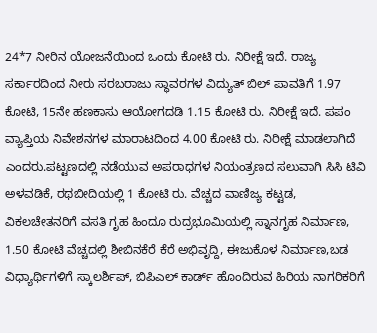24*7 ನೀರಿನ ಯೋಜನೆಯಿಂದ ಒಂದು ಕೋಟಿ ರು. ನಿರೀಕ್ಷೆ ಇದೆ. ರಾಜ್ಯ ಸರ್ಕಾರದಿಂದ ನೀರು ಸರಬರಾಜು ಸ್ಥಾವರಗಳ ವಿದ್ಯುತ್ ಬಿಲ್ ಪಾವತಿಗೆ 1.97 ಕೋಟಿ, 15ನೇ ಹಣಕಾಸು ಆಯೋಗದಡಿ 1.15 ಕೋಟಿ ರು. ನಿರೀಕ್ಷೆ ಇದೆ. ಪಪಂ ವ್ಯಾಪ್ತಿಯ ನಿವೇಶನಗಳ ಮಾರಾಟದಿಂದ 4.00 ಕೋಟಿ ರು. ನಿರೀಕ್ಷೆ ಮಾಡಲಾಗಿದೆ ಎಂದರು.ಪಟ್ಟಣದಲ್ಲಿ ನಡೆಯುವ ಅಪರಾಧಗಳ ನಿಯಂತ್ರಣದ ಸಲುವಾಗಿ ಸಿಸಿ ಟಿವಿ ಅಳವಡಿಕೆ, ರಥಬೀದಿಯಲ್ಲಿ 1 ಕೋಟಿ ರು. ವೆಚ್ಚದ ವಾಣಿಜ್ಯ ಕಟ್ಟಡ, ವಿಕಲಚೇತನರಿಗೆ ವಸತಿ ಗೃಹ ಹಿಂದೂ ರುದ್ರಭೂಮಿಯಲ್ಲಿ ಸ್ನಾನಗೃಹ ನಿರ್ಮಾಣ, 1.50 ಕೋಟಿ ವೆಚ್ಚದಲ್ಲಿ ಶೀಬಿನಕೆರೆ ಕೆರೆ ಅಭಿವೃದ್ದಿ, ಈಜುಕೊಳ ನಿರ್ಮಾಣ,ಬಡ ವಿಧ್ಯಾರ್ಥಿಗಳಿಗೆ ಸ್ಕಾಲರ್ಶಿಪ್, ಬಿಪಿಎಲ್ ಕಾರ್ಡ್ ಹೊಂದಿರುವ ಹಿರಿಯ ನಾಗರಿಕರಿಗೆ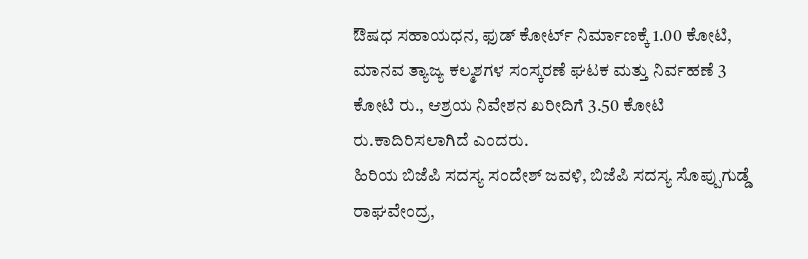ಔಷಧ ಸಹಾಯಧನ, ಫುಡ್ ಕೋರ್ಟ್ ನಿರ್ಮಾಣಕ್ಕೆ 1.00 ಕೋಟಿ, ಮಾನವ ತ್ಯಾಜ್ಯ ಕಲ್ಮಶಗಳ ಸಂಸ್ಕರಣೆ ಘಟಕ ಮತ್ತು ನಿರ್ವಹಣೆ 3 ಕೋಟಿ ರು., ಆಶ್ರಯ ನಿವೇಶನ ಖರೀದಿಗೆ 3.50 ಕೋಟಿ ರು.ಕಾದಿರಿಸಲಾಗಿದೆ ಎಂದರು.
ಹಿರಿಯ ಬಿಜೆಪಿ ಸದಸ್ಯ ಸಂದೇಶ್ ಜವಳಿ, ಬಿಜೆಪಿ ಸದಸ್ಯ ಸೊಪ್ಪುಗುಡ್ಡೆ ರಾಘವೇಂದ್ರ,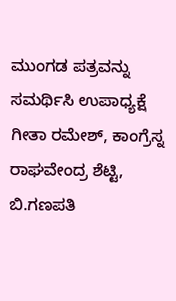ಮುಂಗಡ ಪತ್ರವನ್ನು ಸಮರ್ಥಿಸಿ ಉಪಾಧ್ಯಕ್ಷೆ ಗೀತಾ ರಮೇಶ್, ಕಾಂಗ್ರೆಸ್ನ ರಾಘವೇಂದ್ರ ಶೆಟ್ಟಿ, ಬಿ.ಗಣಪತಿ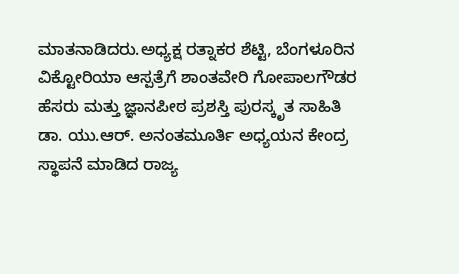ಮಾತನಾಡಿದರು.ಅಧ್ಯಕ್ಷ ರತ್ನಾಕರ ಶೆಟ್ಟಿ, ಬೆಂಗಳೂರಿನ ವಿಕ್ಟೋರಿಯಾ ಆಸ್ಪತ್ರೆಗೆ ಶಾಂತವೇರಿ ಗೋಪಾಲಗೌಡರ ಹೆಸರು ಮತ್ತು ಜ್ಞಾನಪೀಠ ಪ್ರಶಸ್ತಿ ಪುರಸ್ಕೃತ ಸಾಹಿತಿ ಡಾ. ಯು.ಆರ್. ಅನಂತಮೂರ್ತಿ ಅಧ್ಯಯನ ಕೇಂದ್ರ ಸ್ಥಾಪನೆ ಮಾಡಿದ ರಾಜ್ಯ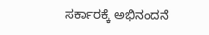ಸರ್ಕಾರಕ್ಕೆ ಅಭಿನಂದನೆ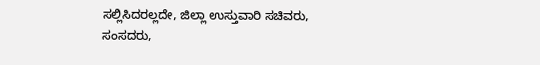ಸಲ್ಲಿಸಿದರಲ್ಲದೇ, ಜಿಲ್ಲಾ ಉಸ್ತುವಾರಿ ಸಚಿವರು, ಸಂಸದರು,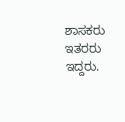ಶಾಸಕರು ಇತರರು ಇದ್ದರು.